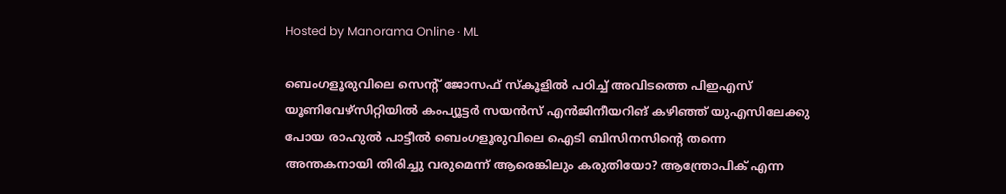Hosted by Manorama Online · ML

ബെംഗളൂരുവിലെ സെന്റ് ജോസഫ് സ്കൂളിൽ പഠിച്ച് അവിടത്തെ പിഇഎസ് യൂണിവേഴ്സിറ്റിയിൽ കംപ്യൂട്ടർ സയൻസ് എൻജിനീയറിങ് കഴിഞ്ഞ് യുഎസിലേക്കു പോയ രാഹുൽ പാട്ടീൽ ബെംഗളൂരുവിലെ ഐടി ബിസിനസിന്റെ തന്നെ അന്തകനായി തിരിച്ചു വരുമെന്ന് ആരെങ്കിലും കരുതിയോ? ആന്ത്രോപിക് എന്ന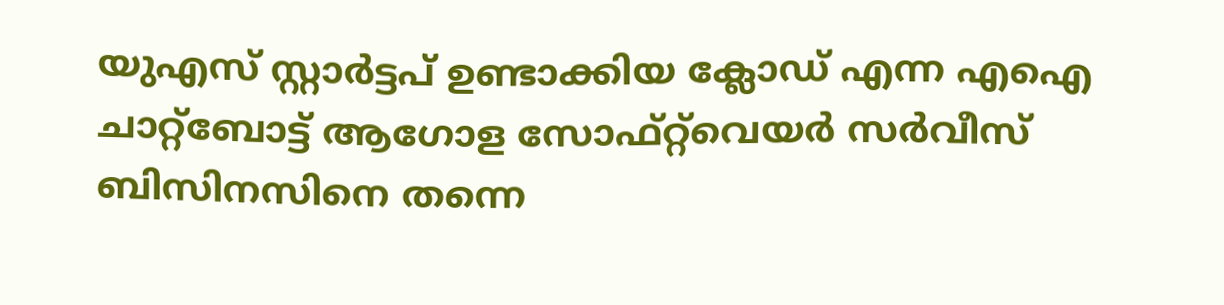യുഎസ് സ്റ്റാർട്ടപ് ഉണ്ടാക്കിയ ക്ലോഡ് എന്ന എഐ ചാറ്റ്ബോട്ട് ആഗോള സോഫ്റ്റ്‌വെയർ സർവീസ് ബിസിനസിനെ തന്നെ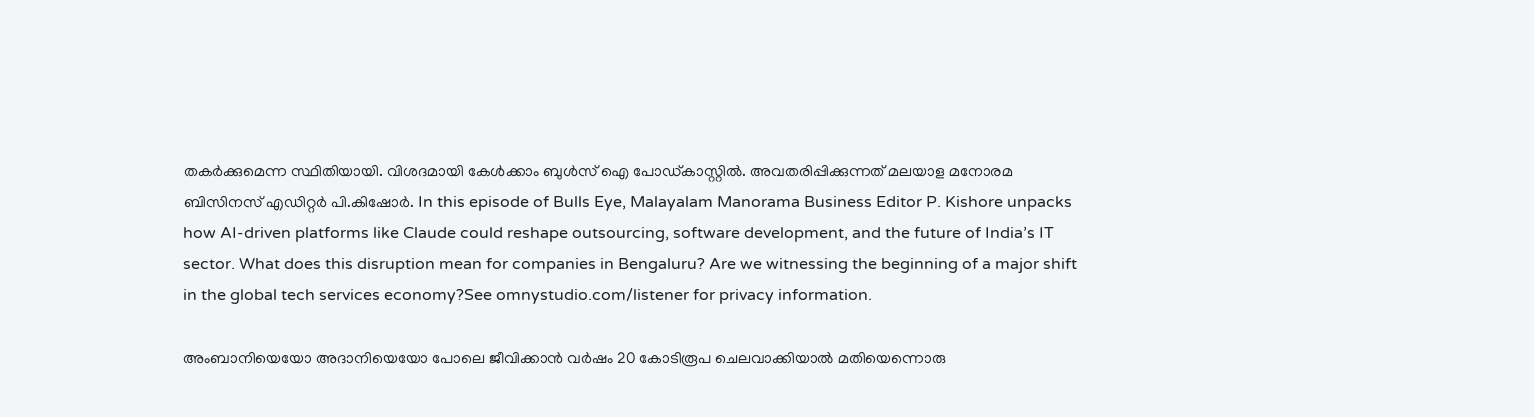തകർക്കുമെന്ന സ്ഥിതിയായി. വിശദമായി കേൾക്കാം ബുൾസ് ഐ പോഡ്കാസ്റ്റിൽ. അവതരിപ്പിക്കുന്നത് മലയാള മനോരമ ബിസിനസ് എഡിറ്റർ പി.കിഷോർ. In this episode of Bulls Eye, Malayalam Manorama Business Editor P. Kishore unpacks how AI-driven platforms like Claude could reshape outsourcing, software development, and the future of India’s IT sector. What does this disruption mean for companies in Bengaluru? Are we witnessing the beginning of a major shift in the global tech services economy?See omnystudio.com/listener for privacy information.

അംബാനിയെയോ അദാനിയെയോ പോലെ ജീവിക്കാൻ വർഷം 20 കോടിരൂപ ചെലവാക്കിയാൽ മതിയെന്നൊരു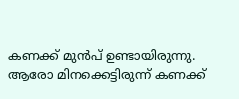കണക്ക് മുൻപ് ഉണ്ടായിരുന്നു. ആരോ മിനക്കെട്ടിരുന്ന് കണക്ക്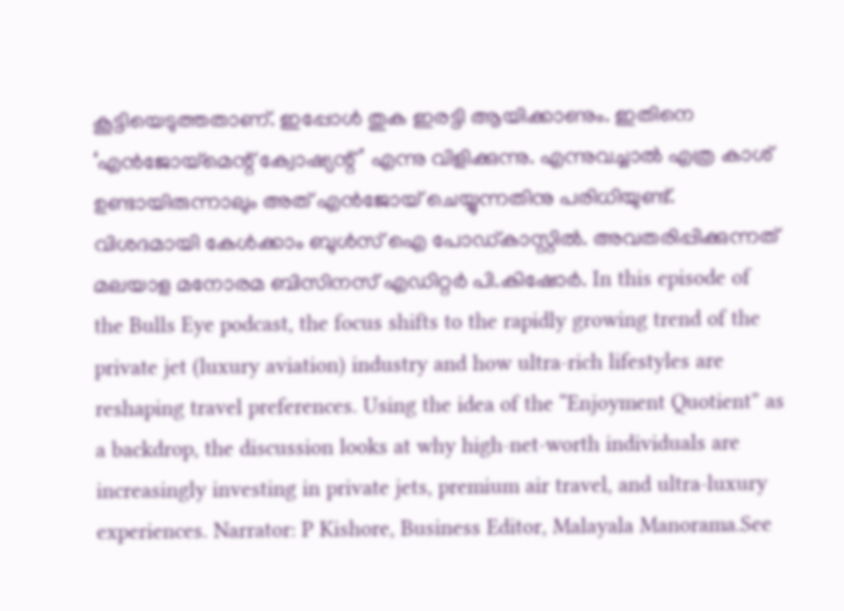കൂട്ടിയെടുത്തതാണ്. ഇപ്പോൾ തുക ഇരട്ടി ആയിക്കാണും. ഇതിനെ ‘എൻജോയ്മെന്റ് ക്വോഷ്യന്റ്’ എന്നു വിളിക്കുന്നു. എന്നുവച്ചാൽ എത്ര കാശ് ഉണ്ടായിരുന്നാലും അത് എൻജോയ് ചെയ്യുന്നതിനു പരിധിയുണ്ട്. വിശദമായി കേൾക്കാം ബുൾസ് ഐ പോഡ്കാസ്റ്റിൽ. അവതരിപ്പിക്കുന്നത് മലയാള മനോരമ ബിസിനസ് എഡിറ്റർ പി.കിഷോർ. In this episode of the Bulls Eye podcast, the focus shifts to the rapidly growing trend of the private jet (luxury aviation) industry and how ultra-rich lifestyles are reshaping travel preferences. Using the idea of the “Enjoyment Quotient” as a backdrop, the discussion looks at why high-net-worth individuals are increasingly investing in private jets, premium air travel, and ultra-luxury experiences. Narrator: P Kishore, Business Editor, Malayala Manorama.See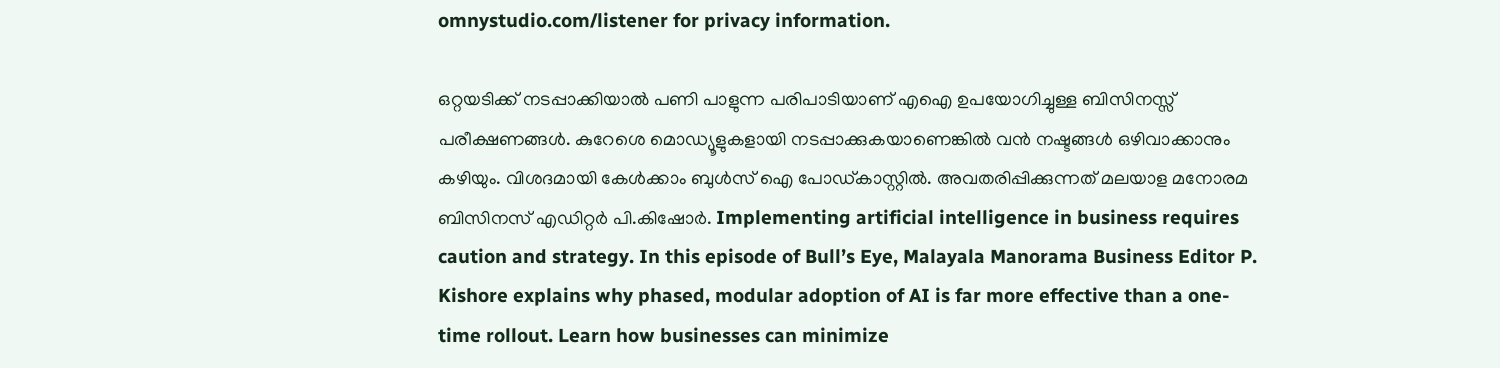omnystudio.com/listener for privacy information.

ഒറ്റയടിക്ക് നടപ്പാക്കിയാൽ പണി പാളുന്ന പരിപാടിയാണ് എഐ ഉപയോഗിച്ചുള്ള ബിസിനസ്സ് പരീക്ഷണങ്ങൾ. കുറേശെ മൊഡ്യൂളുകളായി നടപ്പാക്കുകയാണെങ്കിൽ വൻ നഷ്ടങ്ങൾ ഒഴിവാക്കാനും കഴിയും. വിശദമായി കേൾക്കാം ബുൾസ് ഐ പോഡ്കാസ്റ്റിൽ. അവതരിപ്പിക്കുന്നത് മലയാള മനോരമ ബിസിനസ് എഡിറ്റർ പി.കിഷോർ. Implementing artificial intelligence in business requires caution and strategy. In this episode of Bull’s Eye, Malayala Manorama Business Editor P. Kishore explains why phased, modular adoption of AI is far more effective than a one-time rollout. Learn how businesses can minimize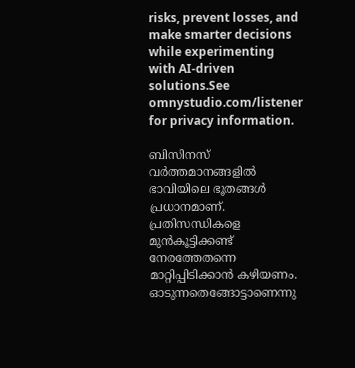risks, prevent losses, and make smarter decisions while experimenting with AI-driven solutions.See omnystudio.com/listener for privacy information.

ബിസിനസ് വർത്തമാനങ്ങളിൽ ഭാവിയിലെ ഭൂതങ്ങൾ പ്രധാനമാണ്. പ്രതിസന്ധികളെ മുൻകൂട്ടിക്കണ്ട് നേരത്തേതന്നെ മാറ്റിപ്പിടിക്കാൻ കഴിയണം. ഓടുന്നതെങ്ങോട്ടാണെന്നു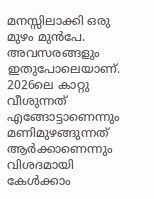മനസ്സിലാക്കി ഒരു മുഴം മുൻപേ. അവസരങ്ങളും ഇതുപോലെയാണ്. 2026ലെ കാറ്റു വീശുന്നത് എങ്ങോട്ടാണെന്നും മണിമുഴങ്ങുന്നത് ആർക്കാണെന്നും വിശദമായി കേൾക്കാം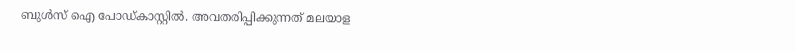ബുൾസ് ഐ പോഡ്കാസ്റ്റിൽ. അവതരിപ്പിക്കുന്നത് മലയാള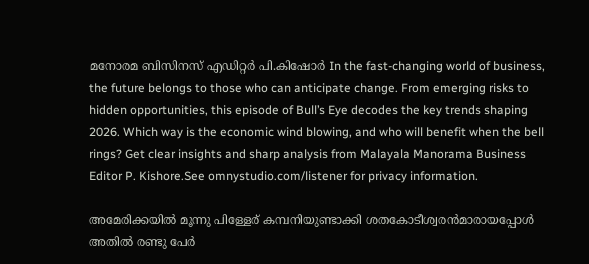മനോരമ ബിസിനസ് എഡിറ്റർ പി.കിഷോർ In the fast-changing world of business, the future belongs to those who can anticipate change. From emerging risks to hidden opportunities, this episode of Bull’s Eye decodes the key trends shaping 2026. Which way is the economic wind blowing, and who will benefit when the bell rings? Get clear insights and sharp analysis from Malayala Manorama Business Editor P. Kishore.See omnystudio.com/listener for privacy information.

അമേരിക്കയിൽ മൂന്നു പിള്ളേര് കമ്പനിയുണ്ടാക്കി ശതകോടീശ്വരൻമാരായപ്പോൾ അതിൽ രണ്ടു പേർ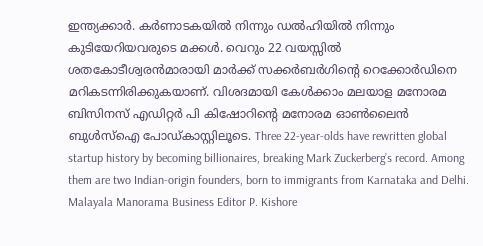ഇന്ത്യക്കാർ. കർണാടകയിൽ നിന്നും ഡൽഹിയിൽ നിന്നും കുടിയേറിയവരുടെ മക്കൾ. വെറും 22 വയസ്സിൽ ശതകോടീശ്വരൻമാരായി മാർക്ക് സക്കർബർഗിന്റെ റെക്കോർഡിനെ മറികടന്നിരിക്കുകയാണ്. വിശദമായി കേൾക്കാം മലയാള മനോരമ ബിസിനസ് എഡിറ്റർ പി കിഷോറിന്റെ മനോരമ ഓൺലൈൻ ബുൾസ്ഐ പോഡ്‌കാസ്റ്റിലൂടെ. Three 22-year-olds have rewritten global startup history by becoming billionaires, breaking Mark Zuckerberg’s record. Among them are two Indian-origin founders, born to immigrants from Karnataka and Delhi. Malayala Manorama Business Editor P. Kishore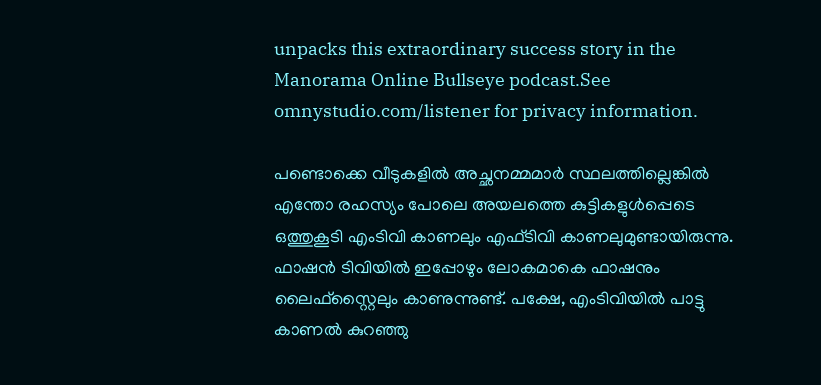unpacks this extraordinary success story in the Manorama Online Bullseye podcast.See omnystudio.com/listener for privacy information.

പണ്ടൊക്കെ വീടുകളിൽ അച്ഛനമ്മമാർ സ്ഥലത്തില്ലെങ്കിൽ എന്തോ രഹസ്യം പോലെ അയലത്തെ കുട്ടികളുൾപ്പെടെ ഒ‌ത്തുകൂടി എംടിവി കാണലും എഫ്ടിവി കാണലുമുണ്ടായിരുന്നു. ഫാഷൻ ടിവിയിൽ ഇപ്പോഴും ലോകമാകെ ഫാഷനും ലൈഫ്സ്റ്റൈലും കാണുന്നുണ്ട്. പക്ഷേ, എംടിവിയിൽ പാട്ടു കാണൽ കുറഞ്ഞു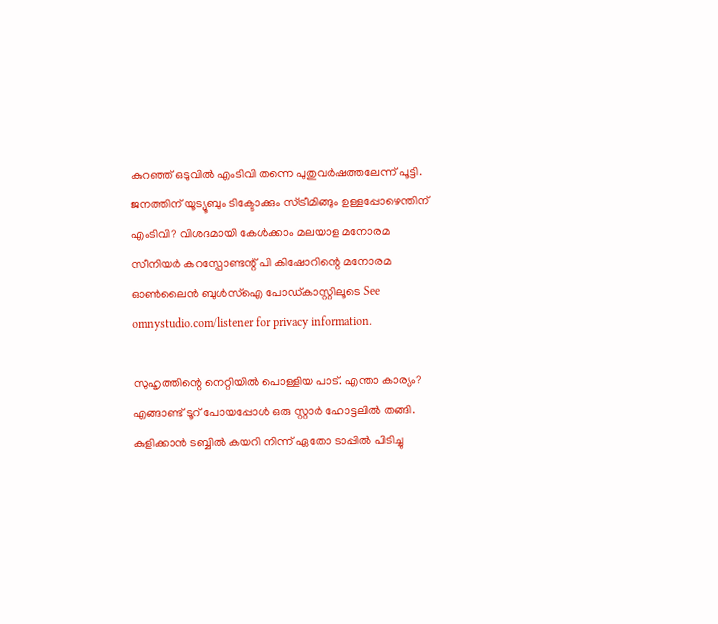കുറഞ്ഞ് ഒടുവിൽ എം‍ടിവി തന്നെ പുതുവർഷത്തലേന്ന് പൂട്ടി. ജനത്തിന് യൂട്യൂബും ടിക്ടോക്കും സ്ട്രീമിങ്ങും ഉള്ളപ്പോഴെന്തിന് എംടിവി? വിശദമായി കേൾക്കാം മലയാള മനോരമ സീനിയർ കറസ്പോണ്ടന്റ് പി കിഷോറിന്റെ മനോരമ ഓൺലൈൻ ബുൾസ്ഐ പോഡ്‌കാസ്റ്റിലൂടെ See omnystudio.com/listener for privacy information.

സുഹൃത്തിന്റെ നെറ്റിയിൽ പൊള്ളിയ പാട്. എന്താ കാര്യം? എങ്ങാണ്ട് ടൂറ് പോയപ്പോൾ ഒരു സ്റ്റാർ ഹോട്ടലിൽ തങ്ങി. കുളിക്കാൻ ടബ്ബിൽ കയറി നിന്ന് ഏതോ ടാപ്പിൽ പിടിച്ചു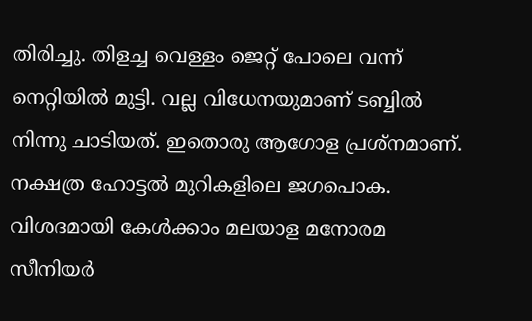തിരിച്ചു. തിളച്ച വെള്ളം ജെറ്റ് പോലെ വന്ന് നെറ്റിയിൽ മുട്ടി. വല്ല വിധേനയുമാണ് ടബ്ബിൽ നിന്നു ചാടിയത്. ഇതൊരു ആഗോള പ്രശ്നമാണ്. നക്ഷത്ര ഹോട്ടൽ മുറികളിലെ ജഗപൊക. വിശദമായി കേൾക്കാം മലയാള മനോരമ സീനിയർ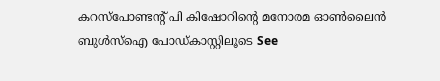കറസ്പോണ്ടന്റ് പി കിഷോറിന്റെ മനോരമ ഓൺലൈൻ ബുൾസ്ഐ പോഡ്‌കാസ്റ്റിലൂടെ See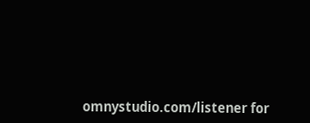omnystudio.com/listener for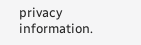privacy information.